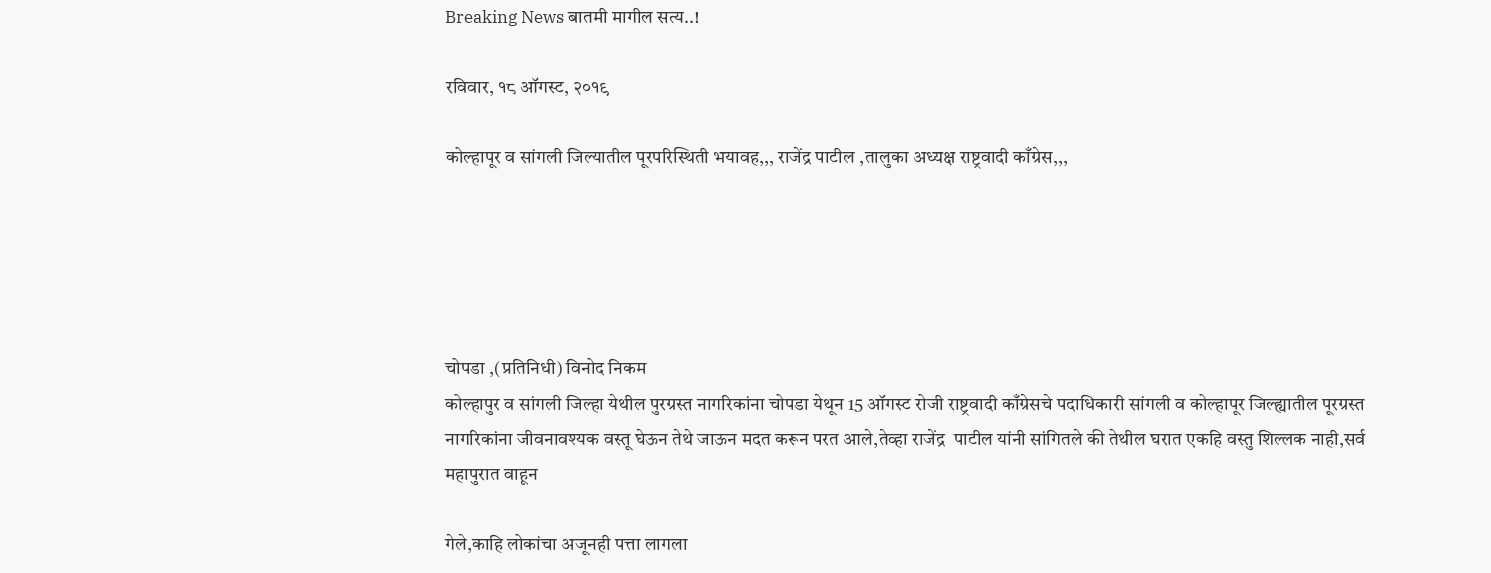Breaking News बातमी मागील सत्य..!

रविवार, १८ ऑगस्ट, २०१९

कोल्हापूर व सांगली जिल्यातील पूरपरिस्थिती भयावह,,, राजेंद्र पाटील ,तालुका अध्यक्ष राष्ट्रवादी काँग्रेस,,,





चोपडा ,(प्रतिनिधी) विनोद निकम
कोल्हापुर व सांगली जिल्हा येथील पुरग्रस्त नागरिकांना चोपडा येथून 15 ऑगस्ट रोजी राष्ट्रवादी काँग्रेसचे पदाधिकारी सांगली व कोल्हापूर जिल्ह्यातील पूरग्रस्त नागरिकांना जीवनावश्यक वस्तू घेऊन तेथे जाऊन मदत करून परत आले,तेव्हा राजेंद्र  पाटील यांनी सांगितले की तेथील घरात एकहि वस्तु शिल्लक नाही,सर्व महापुरात वाहून

गेले,काहि लोकांचा अजूनही पत्ता लागला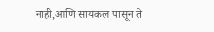नाही,आणि सायकल पासून ते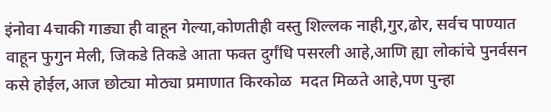इंनोवा 4चाकी गाड्या ही वाहून गेल्या,कोणतीही वस्तु शिल्लक नाही,गुर,ढोर, सर्वच पाण्यात वाहून फुगुन मेली, जिकडे तिकडे आता फक्त दुर्गंधि पसरली आहे,आणि ह्या लोकांचे पुनर्वसन कसे होईल,आज छोट्या मोठ्या प्रमाणात किरकोळ  मदत मिळते आहे,पण पुन्हा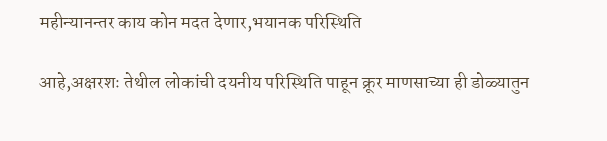महीन्यानन्तर काय कोन मदत देणार,भयानक परिस्थिति

आहे,अक्षरशः तेथील लोकांची दयनीय परिस्थिति पाहून क्रूर माणसाच्या ही डोळ्यातुन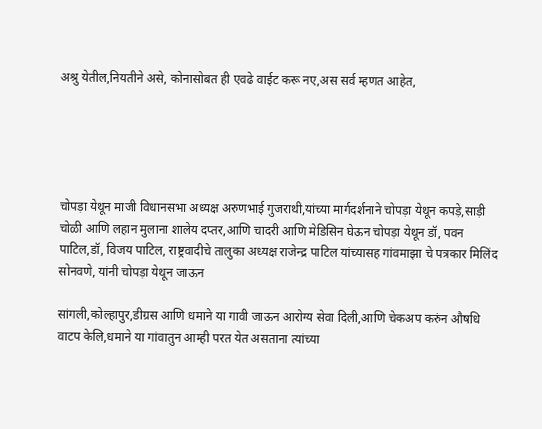अश्रु येतील,नियतीने असे, कोनासोबत ही एवढे वाईट करू नए,अस सर्व म्हणत आहेत,





चोपड़ा येथून माजी विधानसभा अध्यक्ष अरुणभाई गुजराथी,यांच्या मार्गदर्शनाने चोपड़ा येथून कपड़े,साड़ी चोळी आणि लहान मुलाना शालेय दप्तर,आणि चादरी आणि मेडिसिन घेऊन चोपड़ा येथून डॉ, पवन पाटिल,डॉ, विजय पाटिल, राष्ट्रवादीचे तालुका अध्यक्ष राजेन्द्र पाटिल यांच्यासह गांवमाझा चे पत्रकार मिलिंद सोनवणे, यांनी चोपड़ा येथून जाऊन

सांगली,कोल्हापुर,डीग्रस आणि धमाने या गावी जाऊन आरोग्य सेवा दिली,आणि चेकअप करुंन औषधि वाटप केलि,धमाने या गांवातुन आम्ही परत येत असताना त्यांच्या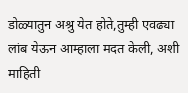डोळ्यातुन अश्रु येत होते,तुम्ही एवढ्या लांब येऊन आम्हाला मदत केली, अशी माहिती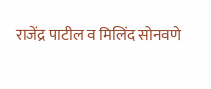राजेंद्र पाटील व मिलिंद सोनवणे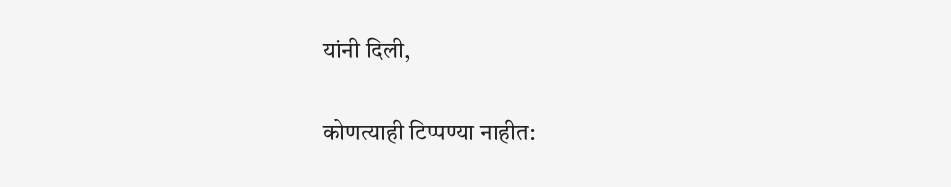यांनी दिली,

कोणत्याही टिप्पण्‍या नाहीत: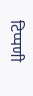टिप्पणी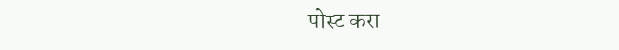पोस्ट करा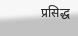प्रसिद्ध